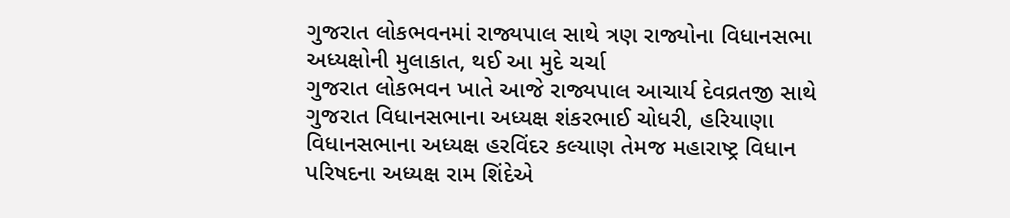ગુજરાત લોકભવનમાં રાજ્યપાલ સાથે ત્રણ રાજ્યોના વિધાનસભા અધ્યક્ષોની મુલાકાત, થઈ આ મુદે ચર્ચા
ગુજરાત લોકભવન ખાતે આજે રાજ્યપાલ આચાર્ય દેવવ્રતજી સાથે ગુજરાત વિધાનસભાના અધ્યક્ષ શંકરભાઈ ચોધરી, હરિયાણા વિધાનસભાના અધ્યક્ષ હરવિંદર કલ્યાણ તેમજ મહારાષ્ટ્ર વિધાન પરિષદના અધ્યક્ષ રામ શિંદેએ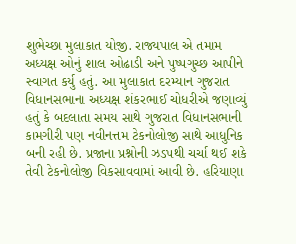શુભેચ્છા મુલાકાત યોજી. રાજ્યપાલ એ તમામ અધ્યક્ષ ઓનું શાલ ઓઢાડી અને પુષ્પગુચ્છ આપીને સ્વાગત કર્યુ હતું. આ મુલાકાત દરમ્યાન ગુજરાત વિધાનસભાના અધ્યક્ષ શંકરભાઈ ચોધરીએ જણાવ્યું હતું કે બદલાતા સમય સાથે ગુજરાત વિધાનસભાની કામગીરી પણ નવીનત્તમ ટેકનોલોજી સાથે આધુનિક બની રહી છે. પ્રજાના પ્રશ્નોની ઝડપથી ચર્ચા થઈ શકે તેવી ટેકનોલોજી વિકસાવવામાં આવી છે. હરિયાણા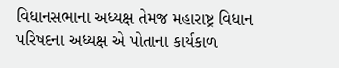વિધાનસભાના અધ્યક્ષ તેમજ મહારાષ્ટ્ર વિધાન પરિષદના અધ્યક્ષ એ પોતાના કાર્યકાળ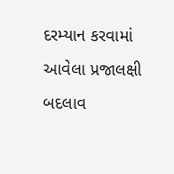દરમ્યાન કરવામાં આવેલા પ્રજાલક્ષી બદલાવ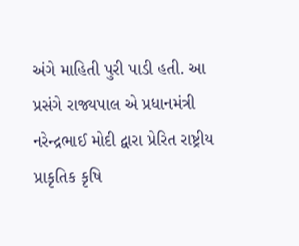અંગે માહિતી પુરી પાડી હતી. આ પ્રસંગે રાજ્યપાલ એ પ્રધાનમંત્રી નરેન્દ્રભાઈ મોદી દ્વારા પ્રેરિત રાષ્ટ્રીય પ્રાકૃતિક કૃષિ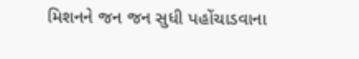મિશનને જન જન સુધી પહોંચાડવાના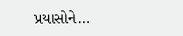પ્રયાસોને…